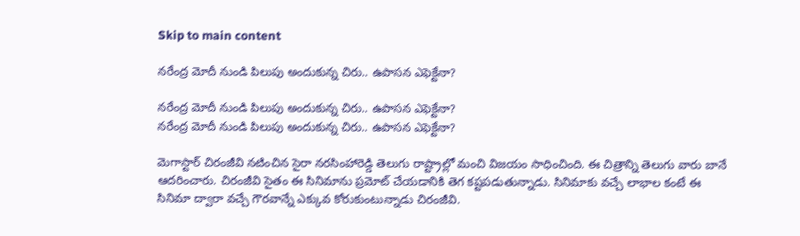Skip to main content

నరేంద్ర మోదీ నుండి పిలుపు అందుకున్న చిరు.. ఉపాసన ఎఫెక్టేనా?

నరేంద్ర మోదీ నుండి పిలుపు అందుకున్న చిరు.. ఉపాసన ఎఫెక్టేనా?
నరేంద్ర మోదీ నుండి పిలుపు అందుకున్న చిరు.. ఉపాసన ఎఫెక్టేనా?

మెగాస్టార్ చిరంజీవి నటించిన సైరా నరసింహారెడ్డి తెలుగు రాష్ట్రాల్లో మంచి విజయం సాధించింది. ఈ చిత్రాన్ని తెలుగు వారు బానే ఆదరించారు. చిరంజీవి సైతం ఈ సినిమాను ప్రమోట్ చేయడానికి తెగ కష్టపడుతున్నాడు. సినిమాకు వచ్చే లాభాల కంటే ఈ సినిమా ద్వారా వచ్చే గౌరవాన్నే ఎక్కువ కోరుకుంటున్నాడు చిరంజీవి.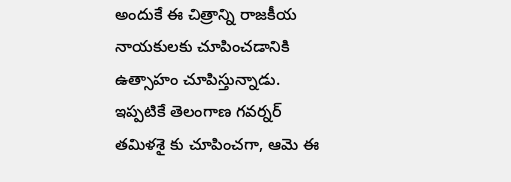అందుకే ఈ చిత్రాన్ని రాజకీయ నాయకులకు చూపించడానికి ఉత్సాహం చూపిస్తున్నాడు. ఇప్పటికే తెలంగాణ గవర్నర్ తమిళశై కు చూపించగా, ఆమె ఈ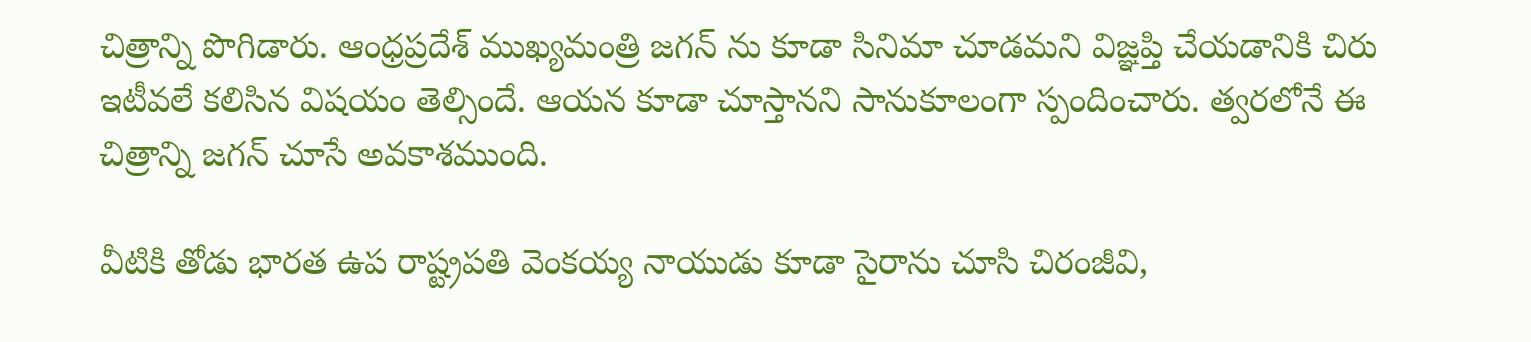చిత్రాన్ని పొగిడారు. ఆంధ్రప్రదేశ్ ముఖ్యమంత్రి జగన్ ను కూడా సినిమా చూడమని విజ్ఞప్తి చేయడానికి చిరు ఇటీవలే కలిసిన విషయం తెల్సిందే. ఆయన కూడా చూస్తానని సానుకూలంగా స్పందించారు. త్వరలోనే ఈ చిత్రాన్ని జగన్ చూసే అవకాశముంది.

వీటికి తోడు భారత ఉప రాష్ట్రపతి వెంకయ్య నాయుడు కూడా సైరాను చూసి చిరంజీవి,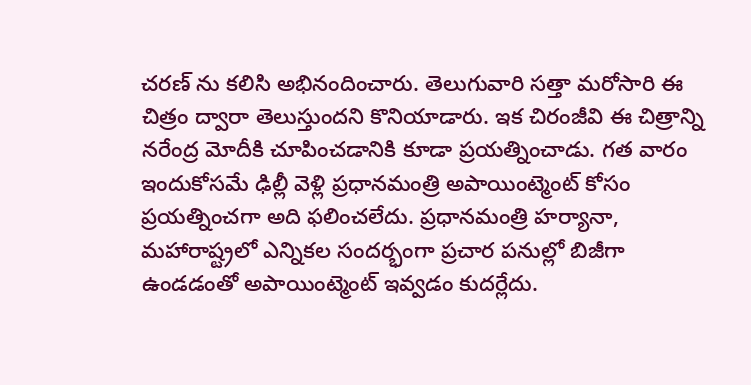చరణ్ ను కలిసి అభినందించారు. తెలుగువారి సత్తా మరోసారి ఈ చిత్రం ద్వారా తెలుస్తుందని కొనియాడారు. ఇక చిరంజీవి ఈ చిత్రాన్ని నరేంద్ర మోదీకి చూపించడానికి కూడా ప్రయత్నించాడు. గత వారం ఇందుకోసమే ఢిల్లీ వెళ్లి ప్రధానమంత్రి అపాయింట్మెంట్ కోసం ప్రయత్నించగా అది ఫలించలేదు. ప్రధానమంత్రి హర్యానా, మహారాష్ట్రలో ఎన్నికల సందర్భంగా ప్రచార పనుల్లో బిజీగా ఉండడంతో అపాయింట్మెంట్ ఇవ్వడం కుదర్లేదు.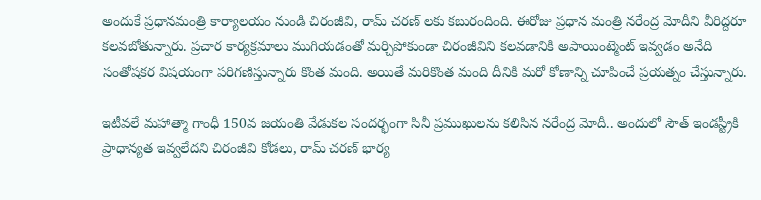అందుకే ప్రధానమంత్రి కార్యాలయం నుండి చిరంజీవి, రామ్ చరణ్ లకు కబురందింది. ఈరోజు ప్రధాన మంత్రి నరేంద్ర మోదీని వీరిద్దరూ కలవబోతున్నారు. ప్రచార కార్యక్రమాలు ముగియడంతో మర్చిపోకుండా చిరంజీవిని కలవడానికి అపాయింట్మెంట్ ఇవ్వడం అనేది సంతోషకర విషయంగా పరిగణిస్తున్నారు కొంత మంది. అయితే మరికొంత మంది దీనికి మరో కోణాన్ని చూపించే ప్రయత్నం చేస్తున్నారు.

ఇటీవలే మహాత్మా గాంధీ 150వ జయంతి వేడుకల సందర్భంగా సినీ ప్రముఖులను కలిసిన నరేంద్ర మోదీ.. అందులో సౌత్ ఇండస్ట్రీకి ప్రాధాన్యత ఇవ్వలేదని చిరంజీవి కోడలు, రామ్ చరణ్ భార్య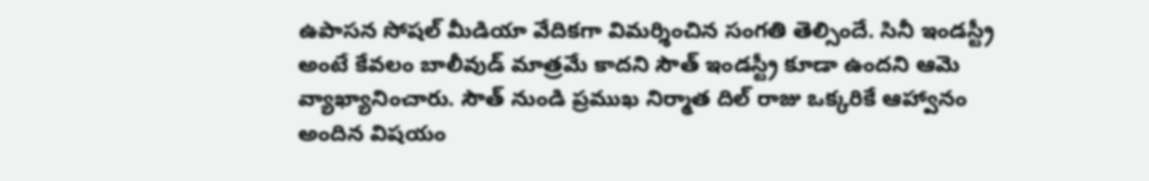ఉపాసన సోషల్ మీడియా వేదికగా విమర్శించిన సంగతి తెల్సిందే. సినీ ఇండస్ట్రీ అంటే కేవలం బాలీవుడ్ మాత్రమే కాదని సౌత్ ఇండస్ట్రీ కూడా ఉందని ఆమె వ్యాఖ్యానించారు. సౌత్ నుండి ప్రముఖ నిర్మాత దిల్ రాజు ఒక్కరికే ఆహ్వానం అందిన విషయం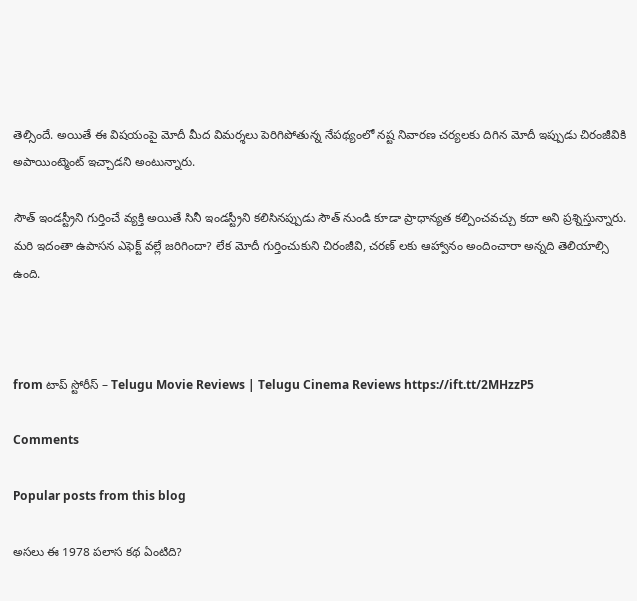తెల్సిందే. అయితే ఈ విషయంపై మోదీ మీద విమర్శలు పెరిగిపోతున్న నేపథ్యంలో నష్ట నివారణ చర్యలకు దిగిన మోదీ ఇప్పుడు చిరంజీవికి అపాయింట్మెంట్ ఇచ్చాడని అంటున్నారు.

సౌత్ ఇండస్ట్రీని గుర్తించే వ్యక్తి అయితే సినీ ఇండస్ట్రీని కలిసినప్పుడు సౌత్ నుండి కూడా ప్రాధాన్యత కల్పించవచ్చు కదా అని ప్రశ్నిస్తున్నారు. మరి ఇదంతా ఉపాసన ఎఫెక్ట్ వల్లే జరిగిందా? లేక మోదీ గుర్తించుకుని చిరంజీవి, చరణ్ లకు ఆహ్వానం అందించారా అన్నది తెలియాల్సి ఉంది.



from టాప్ స్టోరీస్ – Telugu Movie Reviews | Telugu Cinema Reviews https://ift.tt/2MHzzP5

Comments

Popular posts from this blog

అసలు ఈ 1978 పలాస కథ ఏంటిది?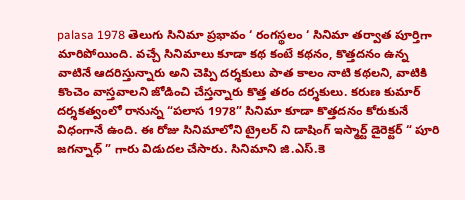palasa 1978 తెలుగు సినిమా ప్రభావం ‘ రంగస్థలం ‘ సినిమా తర్వాత పూర్తిగా మారిపోయింది. వచ్చే సినిమాలు కూడా కథ కంటే కథనం, కొత్తదనం ఉన్న వాటినే ఆదరిస్తున్నారు అని చెప్పి దర్శకులు పాత కాలం నాటి కథలని, వాటికి  కొంచెం వాస్తవాలని జోడించి చేస్తన్నారు కొత్త తరం దర్శకులు. కరుణ కుమార్ దర్శకత్వంలో రానున్న “పలాస 1978” సినిమా కూడా కొత్తదనం కోరుకునే విధంగానే ఉంది. ఈ రోజు సినిమాలోని ట్రైలర్ ని డాషింగ్ ఇస్మార్ట్ డైరెక్టర్ “ పూరి జగన్నాధ్ ” గారు విడుదల చేసారు. సినిమాని జి.ఎస్.కె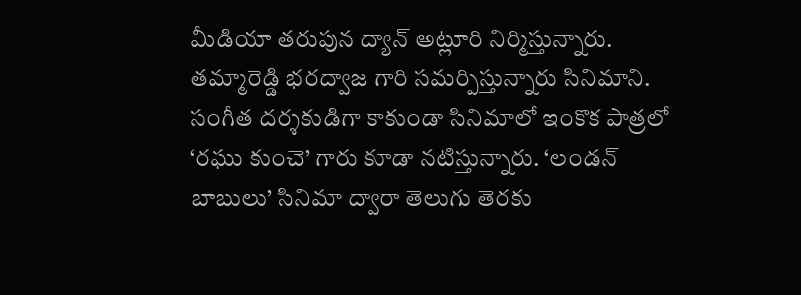మీడియా తరుపున ద్యాన్ అట్లూరి నిర్మిస్తున్నారు. తమ్మారెడ్డి భరద్వాజ గారి సమర్పిస్తున్నారు సినిమాని. సంగీత దర్శకుడిగా కాకుండా సినిమాలో ఇంకొక పాత్రలో ‘రఘు కుంచె’ గారు కూడా నటిస్తున్నారు. ‘లండన్ బాబులు’ సినిమా ద్వారా తెలుగు తెరకు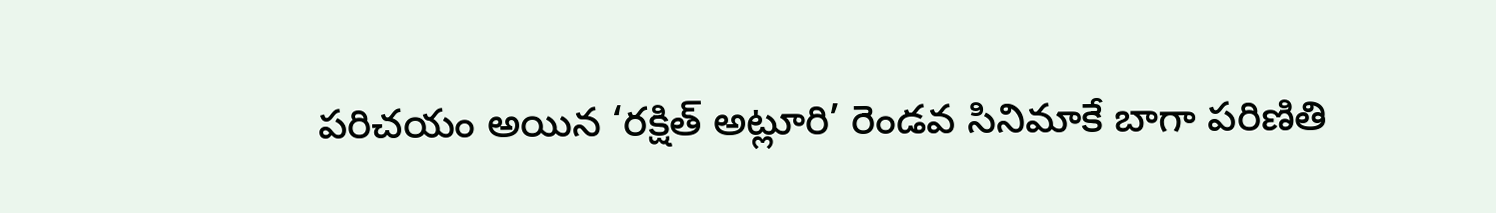పరిచయం అయిన ‘రక్షిత్ అట్లూరి’ రెండవ సినిమాకే బాగా పరిణితి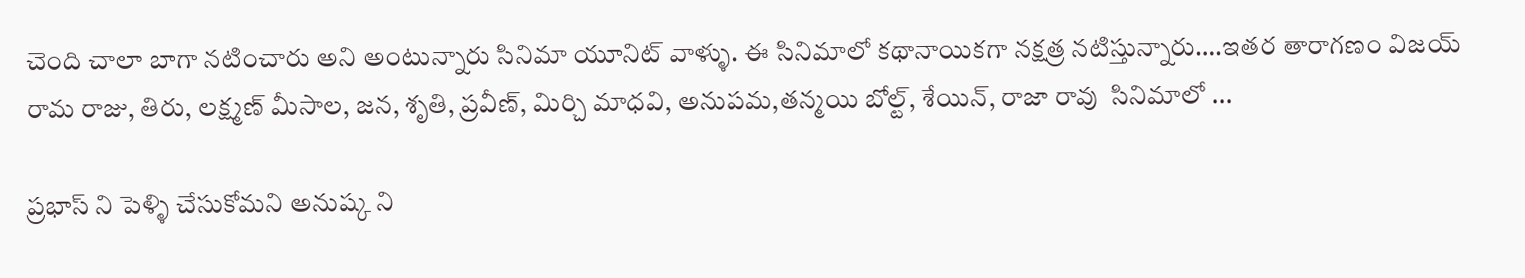చెంది చాలా బాగా నటించారు అని అంటున్నారు సినిమా యూనిట్ వాళ్ళు. ఈ సినిమాలో కథానాయికగా నక్షత్ర నటిస్తున్నారు….ఇతర తారాగణం విజయ్ రామ రాజు, తిరు, లక్ష్మణ్ మీసాల, జన, శృతి, ప్రవీణ్, మిర్చి మాధవి, అనుపమ,తన్మయి బోల్ట్, శేయిన్, రాజా రావు  సినిమాలో ...

ప్రభాస్ ని పెళ్ళి చేసుకోమని అనుష్క ని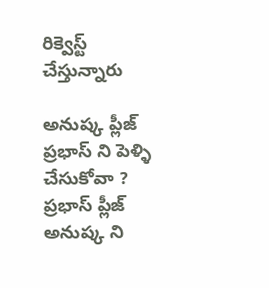రిక్వెస్ట్ చేస్తున్నారు

అనుష్క ప్లీజ్ ప్రభాస్ ని పెళ్ళి చేసుకోవా ? ప్రభాస్ ప్లీజ్ అనుష్క ని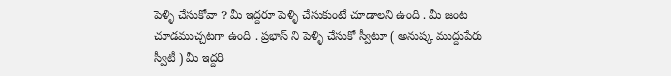పెళ్ళి చేసుకోవా ? మీ ఇద్దరూ పెళ్ళి చేసుకుంటే చూడాలని ఉంది . మీ జంట చూడముచ్చటగా ఉంది . ప్రభాస్ ని పెళ్ళి చేసుకో స్వీటూ ( అనుష్క ముద్దుపేరు స్వీటీ ) మీ ఇద్దరి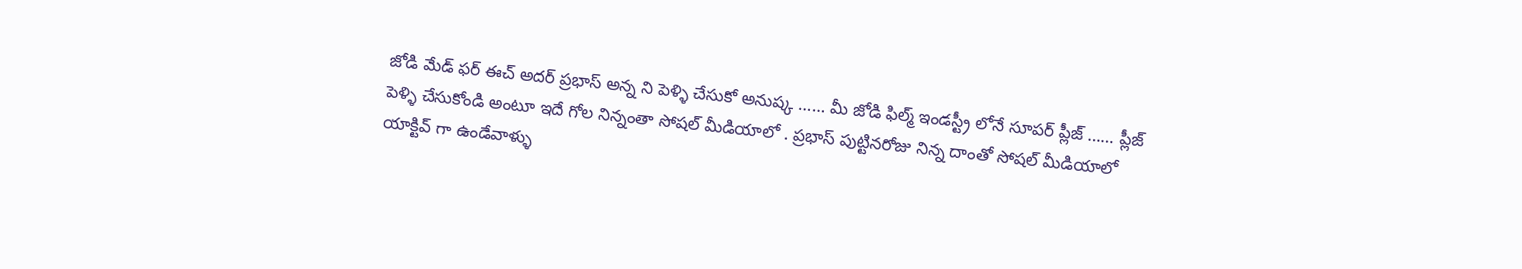జోడి మేడ్ ఫర్ ఈచ్ అదర్ ప్రభాస్ అన్న ని పెళ్ళి చేసుకో అనుష్క …… మీ జోడి ఫిల్మ్ ఇండస్ట్రీ లోనే సూపర్ ప్లీజ్ …… ప్లీజ్ పెళ్ళి చేసుకోండి అంటూ ఇదే గోల నిన్నంతా సోషల్ మీడియాలో . ప్రభాస్ పుట్టినరోజు నిన్న దాంతో సోషల్ మీడియాలో యాక్టివ్ గా ఉండేవాళ్ళు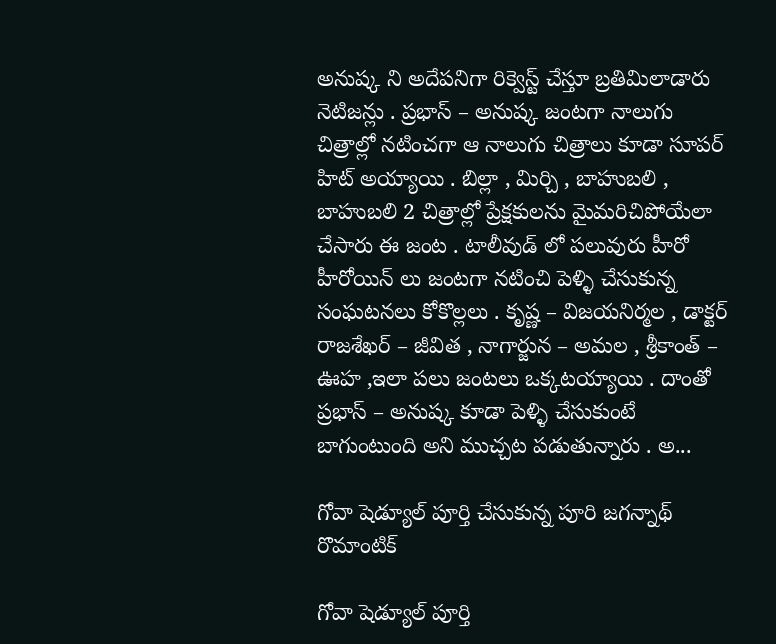అనుష్క ని అదేపనిగా రిక్వెస్ట్ చేస్తూ బ్రతిమిలాడారు నెటిజన్లు . ప్రభాస్ – అనుష్క జంటగా నాలుగు చిత్రాల్లో నటించగా ఆ నాలుగు చిత్రాలు కూడా సూపర్ హిట్ అయ్యాయి . బిల్లా , మిర్చి , బాహుబలి , బాహుబలి 2 చిత్రాల్లో ప్రేక్షకులను మైమరిచిపోయేలా చేసారు ఈ జంట . టాలీవుడ్ లో పలువురు హీరో హీరోయిన్ లు జంటగా నటించి పెళ్ళి చేసుకున్న సంఘటనలు కోకొల్లలు . కృష్ణ – విజయనిర్మల , డాక్టర్ రాజశేఖర్ – జీవిత , నాగార్జున – అమల , శ్రీకాంత్ – ఊహ ,ఇలా పలు జంటలు ఒక్కటయ్యాయి . దాంతో ప్రభాస్ – అనుష్క కూడా పెళ్ళి చేసుకుంటే బాగుంటుంది అని ముచ్చట పడుతున్నారు . అ...

గోవా షెడ్యూల్ పూర్తి చేసుకున్న పూరి జగన్నాథ్ రొమాంటిక్

గోవా షెడ్యూల్ పూర్తి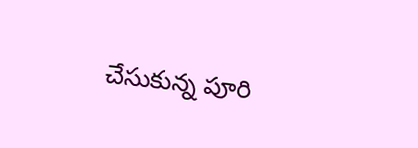చేసుకున్న పూరి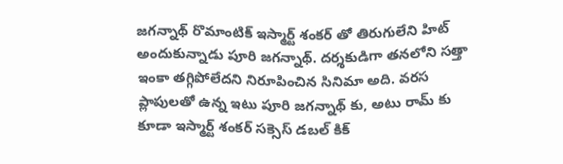జగన్నాథ్ రొమాంటిక్ ఇస్మార్ట్ శంకర్ తో తిరుగులేని హిట్ అందుకున్నాడు పూరి జగన్నాథ్. దర్శకుడిగా తనలోని సత్తా ఇంకా తగ్గిపోలేదని నిరూపించిన సినిమా అది. వరస ప్లాపులతో ఉన్న ఇటు పూరి జగన్నాథ్ కు, అటు రామ్ కు కూడా ఇస్మార్ట్ శంకర్ సక్సెస్ డబల్ కిక్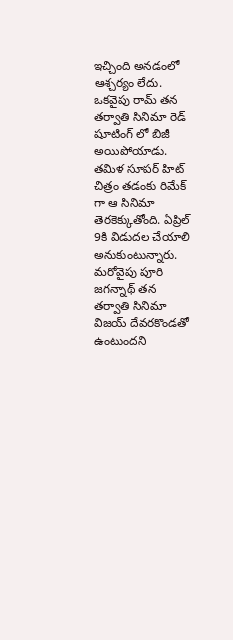ఇచ్చింది అనడంలో ఆశ్చర్యం లేదు. ఒకవైపు రామ్ తన తర్వాతి సినిమా రెడ్ షూటింగ్ లో బిజీ అయిపోయాడు. తమిళ సూపర్ హిట్ చిత్రం తడంకు రిమేక్ గా ఆ సినిమా తెరకెక్కుతోంది. ఏప్రిల్ 9కి విడుదల చేయాలి అనుకుంటున్నారు. మరోవైపు పూరి జగన్నాథ్ తన తర్వాతి సినిమా విజయ్ దేవరకొండతో ఉంటుందని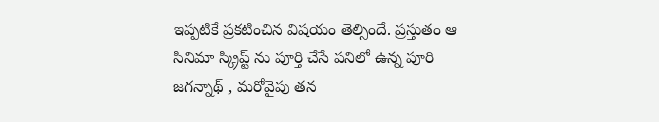ఇప్పటికే ప్రకటించిన విషయం తెల్సిందే. ప్రస్తుతం ఆ సినిమా స్క్రిప్ట్ ను పూర్తి చేసే పనిలో ఉన్న పూరి జగన్నాథ్ , మరోవైపు తన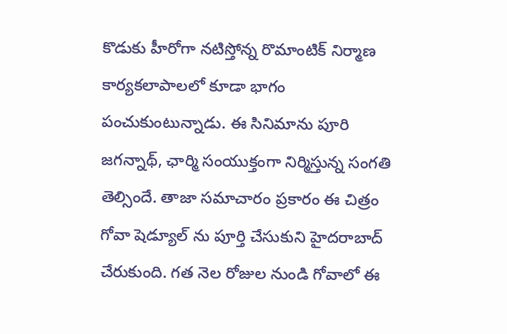కొడుకు హీరోగా నటిస్తోన్న రొమాంటిక్ నిర్మాణ కార్యకలాపాలలో కూడా భాగం పంచుకుంటున్నాడు. ఈ సినిమాను పూరి జగన్నాథ్, ఛార్మి సంయుక్తంగా నిర్మిస్తున్న సంగతి తెల్సిందే. తాజా సమాచారం ప్రకారం ఈ చిత్రం గోవా షెడ్యూల్ ను పూర్తి చేసుకుని హైదరాబాద్ చేరుకుంది. గత నెల రోజుల నుండి గోవాలో ఈ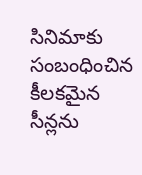సినిమాకు సంబంధించిన కీలకమైన సీన్లను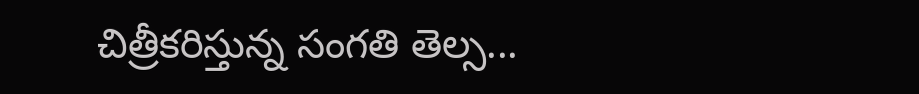చిత్రీకరిస్తున్న సంగతి తెల్స...